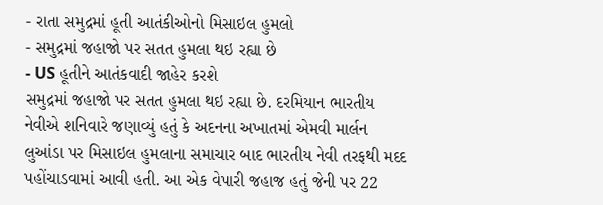- રાતા સમુદ્રમાં હૂતી આતંકીઓનો મિસાઇલ હુમલો
- સમુદ્રમાં જહાજો પર સતત હુમલા થઇ રહ્યા છે
- US હૂતીને આતંકવાદી જાહેર કરશે
સમુદ્રમાં જહાજો પર સતત હુમલા થઇ રહ્યા છે. દરમિયાન ભારતીય નેવીએ શનિવારે જણાવ્યું હતું કે અદનના અખાતમાં એમવી માર્લન લુઆંડા પર મિસાઇલ હુમલાના સમાચાર બાદ ભારતીય નેવી તરફથી મદદ પહોંચાડવામાં આવી હતી. આ એક વેપારી જહાજ હતું જેની પર 22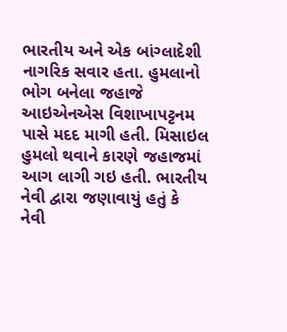ભારતીય અને એક બાંગ્લાદેશી નાગરિક સવાર હતા. હુમલાનો ભોગ બનેલા જહાજે આઇએનએસ વિશાખાપટ્ટનમ પાસે મદદ માગી હતી. મિસાઇલ હુમલો થવાને કારણે જહાજમાં આગ લાગી ગઇ હતી. ભારતીય નેવી દ્વારા જણાવાયું હતું કે નેવી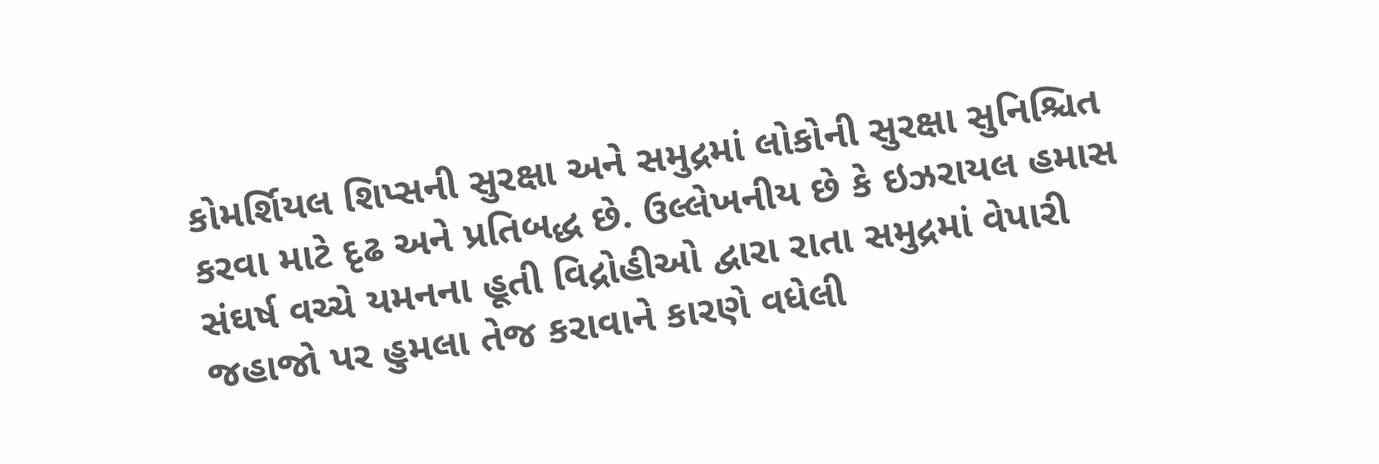કોમર્શિયલ શિપ્સની સુરક્ષા અને સમુદ્રમાં લોકોની સુરક્ષા સુનિશ્ચિત કરવા માટે દૃઢ અને પ્રતિબદ્ધ છે. ઉલ્લેખનીય છે કે ઇઝરાયલ હમાસ સંઘર્ષ વચ્ચે યમનના હૂતી વિદ્રોહીઓ દ્વારા રાતા સમુદ્રમાં વેપારી જહાજો પર હુમલા તેજ કરાવાને કારણે વધેલી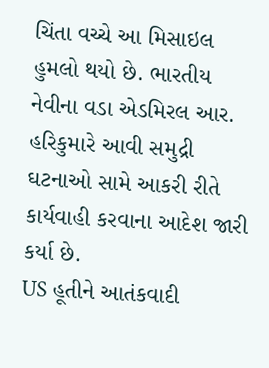ચિંતા વચ્ચે આ મિસાઇલ હુમલો થયો છે. ભારતીય નેવીના વડા એડમિરલ આર. હરિકુમારે આવી સમુદ્રી ઘટનાઓ સામે આકરી રીતે કાર્યવાહી કરવાના આદેશ જારી કર્યા છે.
US હૂતીને આતંકવાદી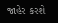જાહેર કરશે